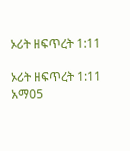ኦሪት ዘፍጥረት 1:11

ኦሪት ዘፍጥረት 1:11 አማ05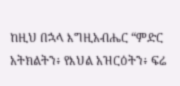ከዚህ በኋላ እግዚአብሔር “ምድር አትክልትን፥ የእህል አዝርዕትን፥ ፍሬ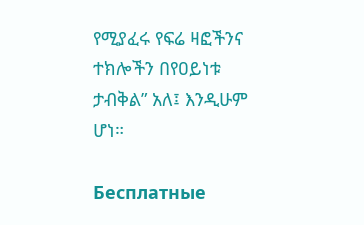የሚያፈሩ የፍሬ ዛፎችንና ተክሎችን በየዐይነቱ ታብቅል” አለ፤ እንዲሁም ሆነ።

Бесплатные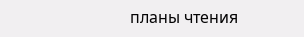планы чтения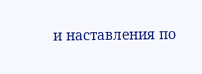и наставления по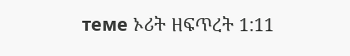теме ኦሪት ዘፍጥረት 1:11